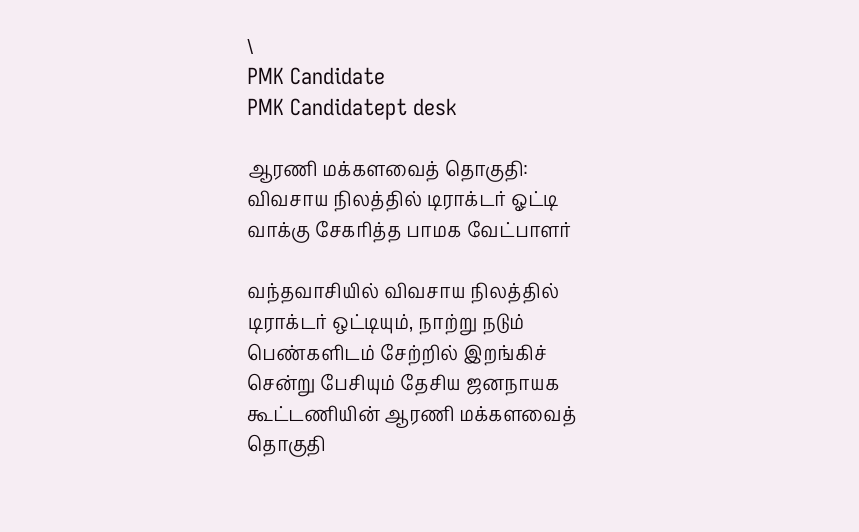\
PMK Candidate
PMK Candidatept desk

ஆரணி மக்களவைத் தொகுதி: விவசாய நிலத்தில் டிராக்டர் ஓட்டி வாக்கு சேகரித்த பாமக வேட்பாளர்

வந்தவாசியில் விவசாய நிலத்தில் டிராக்டர் ஒட்டியும், நாற்று நடும் பெண்களிடம் சேற்றில் இறங்கிச் சென்று பேசியும் தேசிய ஜனநாயக கூட்டணியின் ஆரணி மக்களவைத் தொகுதி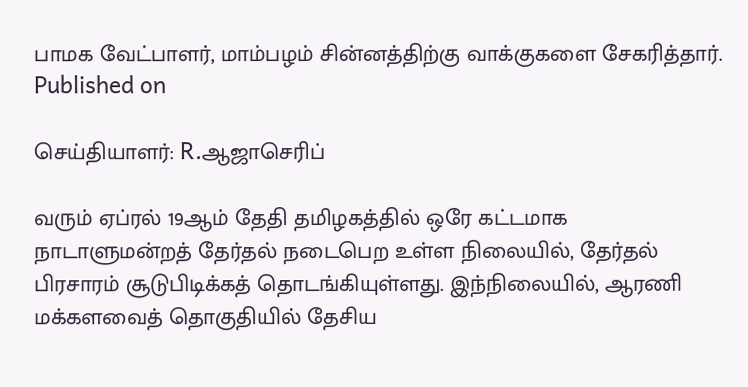பாமக வேட்பாளர், மாம்பழம் சின்னத்திற்கு வாக்குகளை சேகரித்தார்.
Published on

செய்தியாளர்: R.ஆஜாசெரிப்

வரும் ஏப்ரல் 19ஆம் தேதி தமிழகத்தில் ஒரே கட்டமாக நாடாளுமன்றத் தேர்தல் நடைபெற உள்ள நிலையில், தேர்தல் பிரசாரம் சூடுபிடிக்கத் தொடங்கியுள்ளது. இந்நிலையில், ஆரணி மக்களவைத் தொகுதியில் தேசிய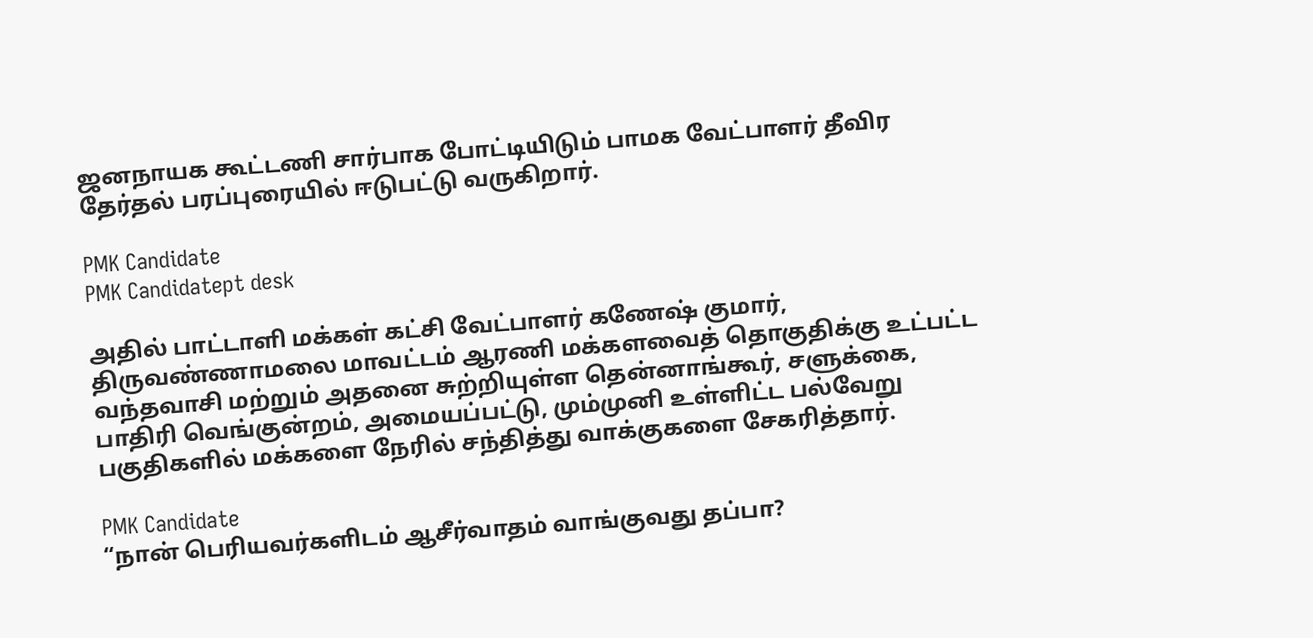ஜனநாயக கூட்டணி சார்பாக போட்டியிடும் பாமக வேட்பாளர் தீவிர தேர்தல் பரப்புரையில் ஈடுபட்டு வருகிறார்.

PMK Candidate
PMK Candidatept desk

அதில் பாட்டாளி மக்கள் கட்சி வேட்பாளர் கணேஷ் குமார், திருவண்ணாமலை மாவட்டம் ஆரணி மக்களவைத் தொகுதிக்கு உட்பட்ட வந்தவாசி மற்றும் அதனை சுற்றியுள்ள தென்னாங்கூர், சளுக்கை, பாதிரி வெங்குன்றம், அமையப்பட்டு, மும்முனி உள்ளிட்ட பல்வேறு பகுதிகளில் மக்களை நேரில் சந்தித்து வாக்குகளை சேகரித்தார்.

PMK Candidate
“நான் பெரியவர்களிடம் ஆசீர்வாதம் வாங்குவது தப்பா?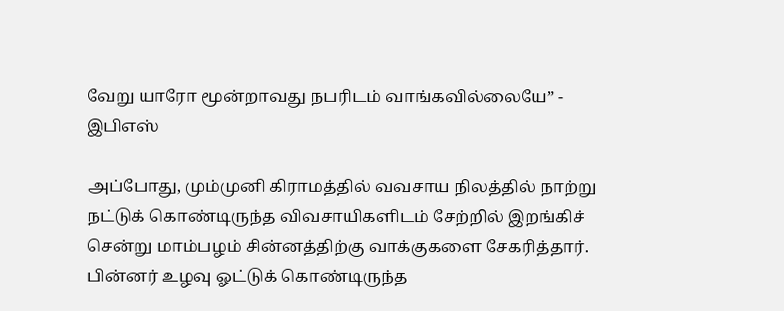வேறு யாரோ மூன்றாவது நபரிடம் வாங்கவில்லையே” - இபிஎஸ்

அப்போது, மும்முனி கிராமத்தில் வவசாய நிலத்தில் நாற்று நட்டுக் கொண்டிருந்த விவசாயிகளிடம் சேற்றில் இறங்கிச் சென்று மாம்பழம் சின்னத்திற்கு வாக்குகளை சேகரித்தார். பின்னர் உழவு ஓட்டுக் கொண்டிருந்த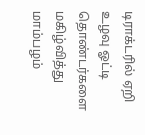டிராக்டரில் ஏறி உழவு ஓட்டி தொண்டர்களை மகிழ்வித்து மாம்பழம்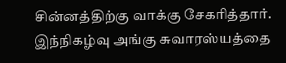சின்னத்திற்கு வாக்கு சேகரித்தார். இந்நிகழ்வு அங்கு சுவாரஸ்யத்தை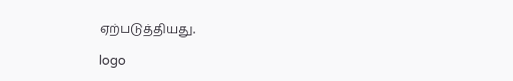ஏற்படுத்தியது.

logo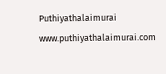Puthiyathalaimurai
www.puthiyathalaimurai.com